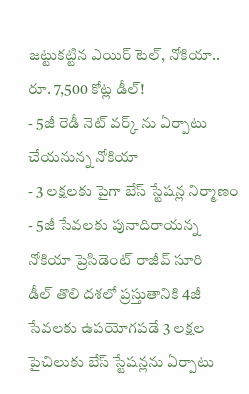జట్టుకట్టిన ఎయిర్ టెల్, నోకియా.. రూ. 7,500 కోట్ల డీల్!
- 5జీ రెడీ నెట్ వర్క్ ను ఏర్పాటు చేయనున్న నోకియా
- 3 లక్షలకు పైగా బేస్ స్టేషన్ల నిర్మాణం
- 5జీ సేవలకు పునాదిరాయన్న నోకియా ప్రెసిడెంట్ రాజీవ్ సూరి
డీల్ తొలి దశలో ప్రస్తుతానికి 4జీ సేవలకు ఉపయోగపడే 3 లక్షల పైచిలుకు బేస్ స్టేషన్లను ఏర్పాటు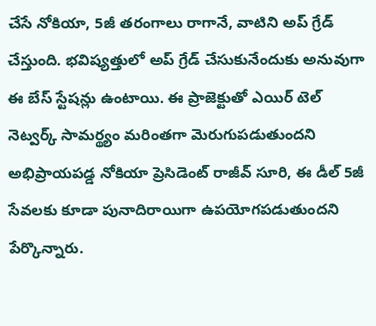చేసే నోకియా, 5జీ తరంగాలు రాగానే, వాటిని అప్ గ్రేడ్ చేస్తుంది. భవిష్యత్తులో అప్ గ్రేడ్ చేసుకునేందుకు అనువుగా ఈ బేస్ స్టేషన్లు ఉంటాయి. ఈ ప్రాజెక్టుతో ఎయిర్ టెల్ నెట్వర్క్ సామర్థ్యం మరింతగా మెరుగుపడుతుందని అభిప్రాయపడ్డ నోకియా ప్రెసిడెంట్ రాజీవ్ సూరి, ఈ డీల్ 5జీ సేవలకు కూడా పునాదిరాయిగా ఉపయోగపడుతుందని పేర్కొన్నారు.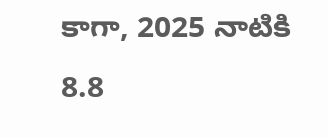కాగా, 2025 నాటికి 8.8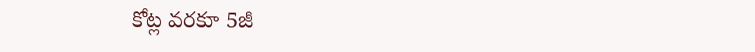కోట్ల వరకూ 5జీ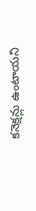కనెక్షన్లు ఉంటాయని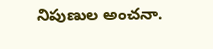నిపుణుల అంచనా.